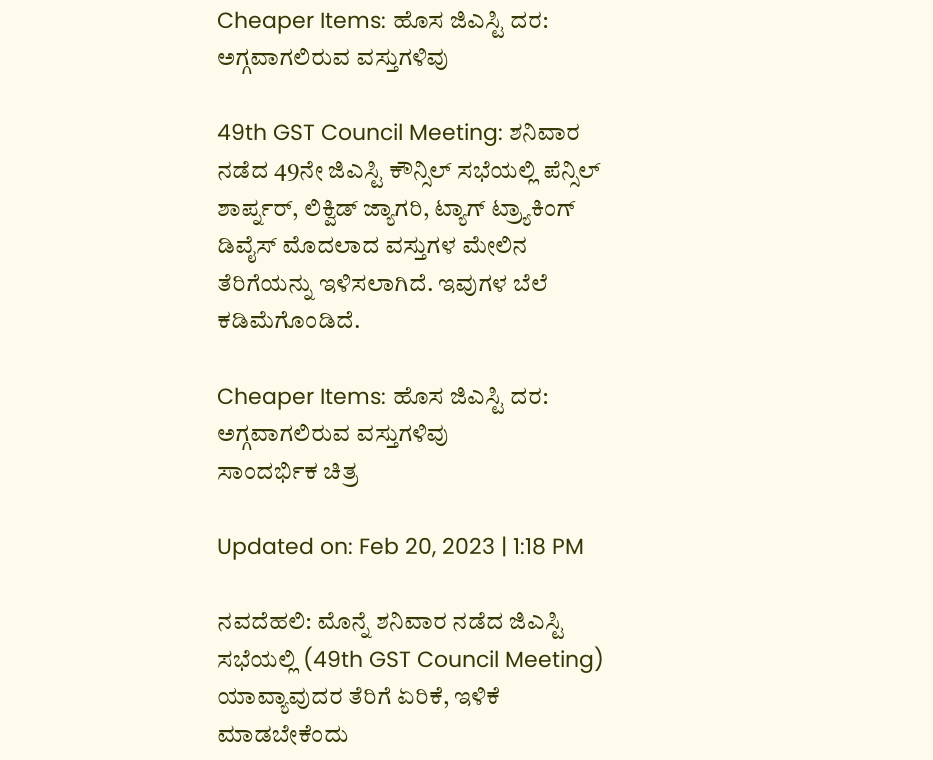Cheaper Items: ಹೊಸ ಜಿಎಸ್ಟಿ ದರ: ಅಗ್ಗವಾಗಲಿರುವ ವಸ್ತುಗಳಿವು

49th GST Council Meeting: ಶನಿವಾರ ನಡೆದ 49ನೇ ಜಿಎಸ್ಟಿ ಕೌನ್ಸಿಲ್ ಸಭೆಯಲ್ಲಿ ಪೆನ್ಸಿಲ್ ಶಾರ್ಪ್ನರ್, ಲಿಕ್ವಿಡ್ ಜ್ಯಾಗರಿ, ಟ್ಯಾಗ್ ಟ್ರ್ಯಾಕಿಂಗ್ ಡಿವೈಸ್ ಮೊದಲಾದ ವಸ್ತುಗಳ ಮೇಲಿನ ತೆರಿಗೆಯನ್ನು ಇಳಿಸಲಾಗಿದೆ. ಇವುಗಳ ಬೆಲೆ ಕಡಿಮೆಗೊಂಡಿದೆ.

Cheaper Items: ಹೊಸ ಜಿಎಸ್ಟಿ ದರ: ಅಗ್ಗವಾಗಲಿರುವ ವಸ್ತುಗಳಿವು
ಸಾಂದರ್ಭಿಕ ಚಿತ್ರ

Updated on: Feb 20, 2023 | 1:18 PM

ನವದೆಹಲಿ: ಮೊನ್ನೆ ಶನಿವಾರ ನಡೆದ ಜಿಎಸ್ಟಿ ಸಭೆಯಲ್ಲಿ (49th GST Council Meeting) ಯಾವ್ಯಾವುದರ ತೆರಿಗೆ ಏರಿಕೆ, ಇಳಿಕೆ ಮಾಡಬೇಕೆಂದು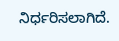ನಿರ್ಧರಿಸಲಾಗಿದೆ.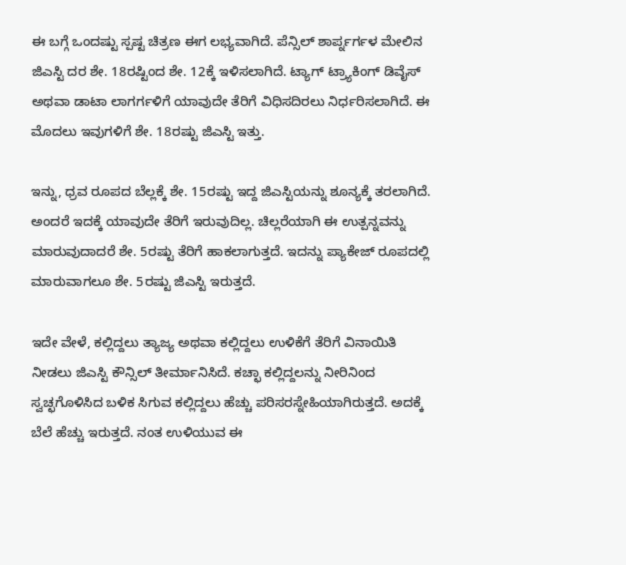ಈ ಬಗ್ಗೆ ಒಂದಷ್ಟು ಸ್ಪಷ್ಟ ಚಿತ್ರಣ ಈಗ ಲಭ್ಯವಾಗಿದೆ. ಪೆನ್ಸಿಲ್ ಶಾರ್ಪ್ನರ್ಗಳ ಮೇಲಿನ ಜಿಎಸ್ಟಿ ದರ ಶೇ. 18ರಷ್ಟಿಂದ ಶೇ. 12ಕ್ಕೆ ಇಳಿಸಲಾಗಿದೆ. ಟ್ಯಾಗ್ ಟ್ರ್ಯಾಕಿಂಗ್ ಡಿವೈಸ್ ಅಥವಾ ಡಾಟಾ ಲಾಗರ್ಗಳಿಗೆ ಯಾವುದೇ ತೆರಿಗೆ ವಿಧಿಸದಿರಲು ನಿರ್ಧರಿಸಲಾಗಿದೆ. ಈ ಮೊದಲು ಇವುಗಳಿಗೆ ಶೇ. 18ರಷ್ಟು ಜಿಎಸ್ಟಿ ಇತ್ತು.

ಇನ್ನು, ಧ್ರವ ರೂಪದ ಬೆಲ್ಲಕ್ಕೆ ಶೇ. 15ರಷ್ಟು ಇದ್ದ ಜಿಎಸ್ಟಿಯನ್ನು ಶೂನ್ಯಕ್ಕೆ ತರಲಾಗಿದೆ. ಅಂದರೆ ಇದಕ್ಕೆ ಯಾವುದೇ ತೆರಿಗೆ ಇರುವುದಿಲ್ಲ. ಚಿಲ್ಲರೆಯಾಗಿ ಈ ಉತ್ಪನ್ನವನ್ನು ಮಾರುವುದಾದರೆ ಶೇ. 5ರಷ್ಟು ತೆರಿಗೆ ಹಾಕಲಾಗುತ್ತದೆ. ಇದನ್ನು ಪ್ಯಾಕೇಜ್ ರೂಪದಲ್ಲಿ ಮಾರುವಾಗಲೂ ಶೇ. 5ರಷ್ಟು ಜಿಎಸ್ಟಿ ಇರುತ್ತದೆ.

ಇದೇ ವೇಳೆ, ಕಲ್ಲಿದ್ದಲು ತ್ಯಾಜ್ಯ ಅಥವಾ ಕಲ್ಲಿದ್ದಲು ಉಳಿಕೆಗೆ ತೆರಿಗೆ ವಿನಾಯಿತಿ ನೀಡಲು ಜಿಎಸ್ಟಿ ಕೌನ್ಸಿಲ್ ತೀರ್ಮಾನಿಸಿದೆ. ಕಚ್ಛಾ ಕಲ್ಲಿದ್ದಲನ್ನು ನೀರಿನಿಂದ ಸ್ವಚ್ಛಗೊಳಿಸಿದ ಬಳಿಕ ಸಿಗುವ ಕಲ್ಲಿದ್ದಲು ಹೆಚ್ಚು ಪರಿಸರಸ್ನೇಹಿಯಾಗಿರುತ್ತದೆ. ಅದಕ್ಕೆ ಬೆಲೆ ಹೆಚ್ಚು ಇರುತ್ತದೆ. ನಂತ ಉಳಿಯುವ ಈ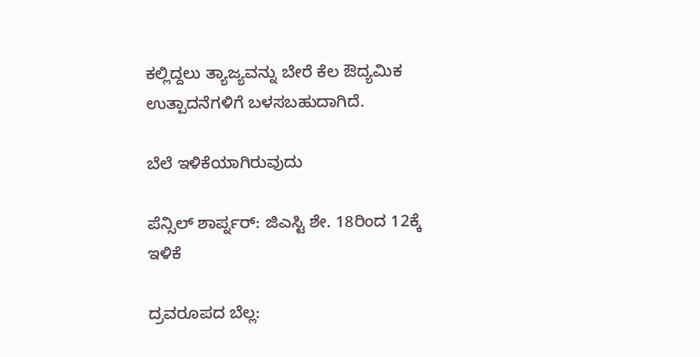ಕಲ್ಲಿದ್ದಲು ತ್ಯಾಜ್ಯವನ್ನು ಬೇರೆ ಕೆಲ ಔದ್ಯಮಿಕ ಉತ್ಪಾದನೆಗಳಿಗೆ ಬಳಸಬಹುದಾಗಿದೆ.

ಬೆಲೆ ಇಳಿಕೆಯಾಗಿರುವುದು

ಪೆನ್ಸಿಲ್ ಶಾರ್ಪ್ನರ್: ಜಿಎಸ್ಟಿ ಶೇ. 18ರಿಂದ 12ಕ್ಕೆ ಇಳಿಕೆ

ದ್ರವರೂಪದ ಬೆಲ್ಲ: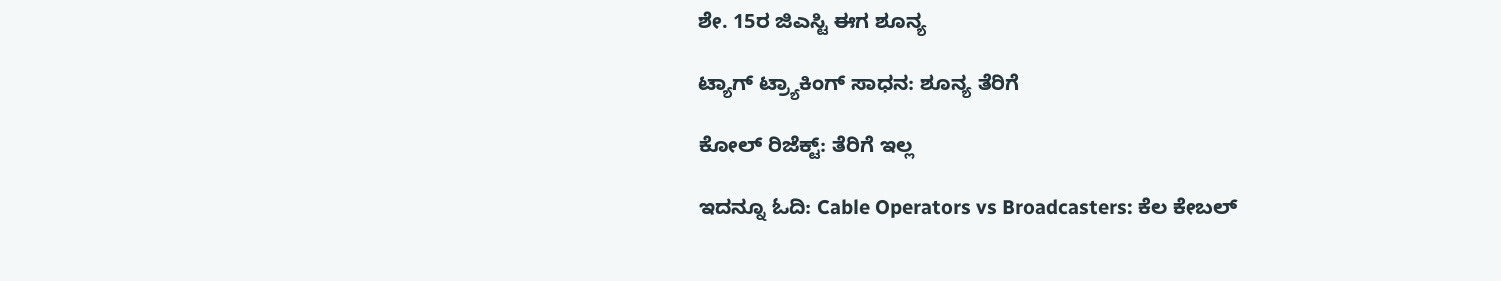ಶೇ. 15ರ ಜಿಎಸ್ಟಿ ಈಗ ಶೂನ್ಯ

ಟ್ಯಾಗ್ ಟ್ರ್ಯಾಕಿಂಗ್ ಸಾಧನ: ಶೂನ್ಯ ತೆರಿಗೆ

ಕೋಲ್ ರಿಜೆಕ್ಟ್: ತೆರಿಗೆ ಇಲ್ಲ

ಇದನ್ನೂ ಓದಿ: Cable Operators vs Broadcasters: ಕೆಲ ಕೇಬಲ್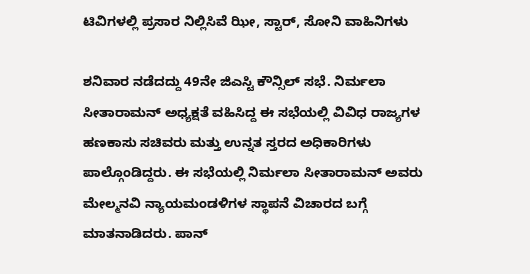ಟಿವಿಗಳಲ್ಲಿ ಪ್ರಸಾರ ನಿಲ್ಲಿಸಿವೆ ಝೀ, ಸ್ಟಾರ್, ಸೋನಿ ವಾಹಿನಿಗಳು

ಶನಿವಾರ ನಡೆದದ್ದು 49ನೇ ಜಿಎಸ್ಟಿ ಕೌನ್ಸಿಲ್ ಸಭೆ. ನಿರ್ಮಲಾ ಸೀತಾರಾಮನ್ ಅಧ್ಯಕ್ಷತೆ ವಹಿಸಿದ್ದ ಈ ಸಭೆಯಲ್ಲಿ ವಿವಿಧ ರಾಜ್ಯಗಳ ಹಣಕಾಸು ಸಚಿವರು ಮತ್ತು ಉನ್ನತ ಸ್ತರದ ಅಧಿಕಾರಿಗಳು ಪಾಲ್ಗೊಂಡಿದ್ದರು. ಈ ಸಭೆಯಲ್ಲಿ ನಿರ್ಮಲಾ ಸೀತಾರಾಮನ್ ಅವರು ಮೇಲ್ಮನವಿ ನ್ಯಾಯಮಂಡಳಿಗಳ ಸ್ಥಾಪನೆ ವಿಚಾರದ ಬಗ್ಗೆ ಮಾತನಾಡಿದರು. ಪಾನ್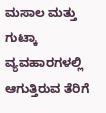ಮಸಾಲ ಮತ್ತು ಗುಟ್ಕಾ ವ್ಯವಹಾರಗಳಲ್ಲಿ ಆಗುತ್ತಿರುವ ತೆರಿಗೆ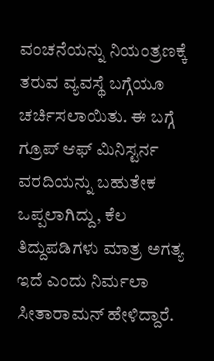ವಂಚನೆಯನ್ನು ನಿಯಂತ್ರಣಕ್ಕೆ ತರುವ ವ್ಯವಸ್ಥೆ ಬಗ್ಗೆಯೂ ಚರ್ಚಿಸಲಾಯಿತು. ಈ ಬಗ್ಗೆ ಗ್ರೂಪ್ ಆಫ್ ಮಿನಿಸ್ಟರ್ನ ವರದಿಯನ್ನು ಬಹುತೇಕ ಒಪ್ಪಲಾಗಿದ್ದು, ಕೆಲ ತಿದ್ದುಪಡಿಗಳು ಮಾತ್ರ ಅಗತ್ಯ ಇದೆ ಎಂದು ನಿರ್ಮಲಾ ಸೀತಾರಾಮನ್ ಹೇಳಿದ್ದಾರೆ.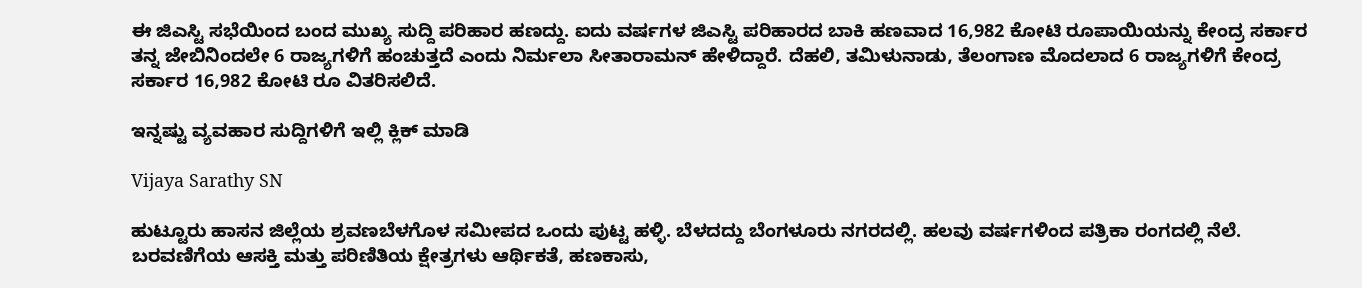ಈ ಜಿಎಸ್ಟಿ ಸಭೆಯಿಂದ ಬಂದ ಮುಖ್ಯ ಸುದ್ದಿ ಪರಿಹಾರ ಹಣದ್ದು. ಐದು ವರ್ಷಗಳ ಜಿಎಸ್ಟಿ ಪರಿಹಾರದ ಬಾಕಿ ಹಣವಾದ 16,982 ಕೋಟಿ ರೂಪಾಯಿಯನ್ನು ಕೇಂದ್ರ ಸರ್ಕಾರ ತನ್ನ ಜೇಬಿನಿಂದಲೇ 6 ರಾಜ್ಯಗಳಿಗೆ ಹಂಚುತ್ತದೆ ಎಂದು ನಿರ್ಮಲಾ ಸೀತಾರಾಮನ್ ಹೇಳಿದ್ದಾರೆ. ದೆಹಲಿ, ತಮಿಳುನಾಡು, ತೆಲಂಗಾಣ ಮೊದಲಾದ 6 ರಾಜ್ಯಗಳಿಗೆ ಕೇಂದ್ರ ಸರ್ಕಾರ 16,982 ಕೋಟಿ ರೂ ವಿತರಿಸಲಿದೆ.

ಇನ್ನಷ್ಟು ವ್ಯವಹಾರ ಸುದ್ದಿಗಳಿಗೆ ಇಲ್ಲಿ ಕ್ಲಿಕ್ ಮಾಡಿ

Vijaya Sarathy SN

ಹುಟ್ಟೂರು ಹಾಸನ ಜಿಲ್ಲೆಯ ಶ್ರವಣಬೆಳಗೊಳ ಸಮೀಪದ ಒಂದು ಪುಟ್ಟ ಹಳ್ಳಿ. ಬೆಳದದ್ದು ಬೆಂಗಳೂರು ನಗರದಲ್ಲಿ. ಹಲವು ವರ್ಷಗಳಿಂದ ಪತ್ರಿಕಾ ರಂಗದಲ್ಲಿ ನೆಲೆ. ಬರವಣಿಗೆಯ ಆಸಕ್ತಿ ಮತ್ತು ಪರಿಣಿತಿಯ ಕ್ಷೇತ್ರಗಳು ಆರ್ಥಿಕತೆ, ಹಣಕಾಸು,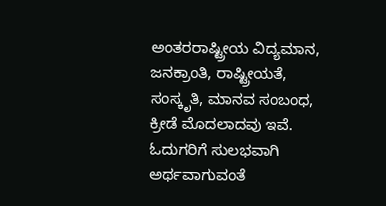ಅಂತರರಾಷ್ಟ್ರೀಯ ವಿದ್ಯಮಾನ, ಜನಕ್ರಾಂತಿ, ರಾಷ್ಟ್ರೀಯತೆ, ಸಂಸ್ಕೃತಿ, ಮಾನವ ಸಂಬಂಧ, ಕ್ರೀಡೆ ಮೊದಲಾದವು ಇವೆ. ಓದುಗರಿಗೆ ಸುಲಭವಾಗಿ ಅರ್ಥವಾಗುವಂತೆ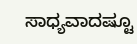ಸಾಧ್ಯವಾದಷ್ಟೂ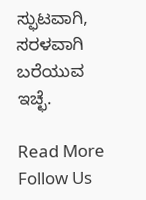ಸ್ಫುಟವಾಗಿ, ಸರಳವಾಗಿ ಬರೆಯುವ ಇಚ್ಛೆ.

Read More
Follow Us